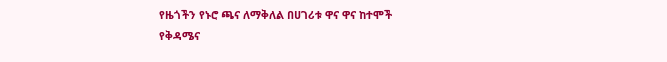የዜጎችን የኑሮ ጫና ለማቅለል በሀገሪቱ ዋና ዋና ከተሞች የቅዳሜና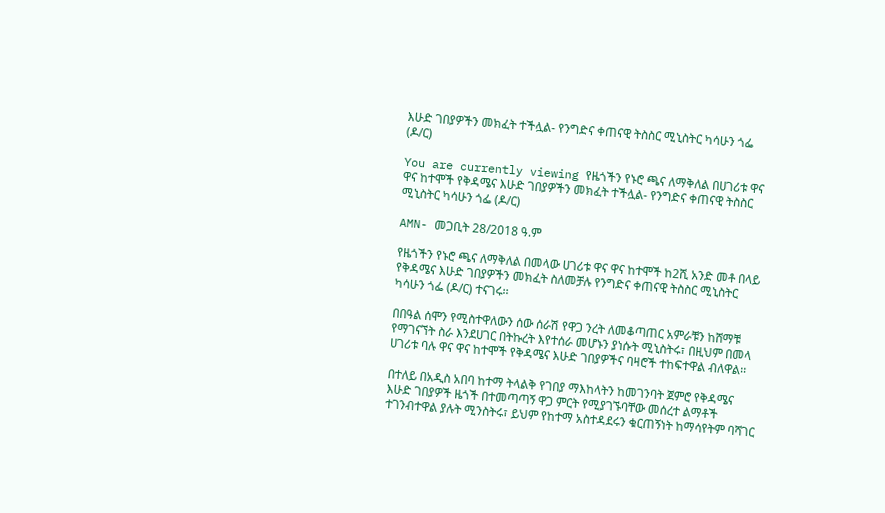እሁድ ገበያዎችን መክፈት ተችሏል- የንግድና ቀጠናዊ ትስስር ሚኒስትር ካሳሁን ጎፌ (ዶ/ር)

You are currently viewing የዜጎችን የኑሮ ጫና ለማቅለል በሀገሪቱ ዋና ዋና ከተሞች የቅዳሜና እሁድ ገበያዎችን መክፈት ተችሏል- የንግድና ቀጠናዊ ትስስር ሚኒስትር ካሳሁን ጎፌ (ዶ/ር)

AMN- መጋቢት 28/2018 ዓ.ም

የዜጎችን የኑሮ ጫና ለማቅለል በመላው ሀገሪቱ ዋና ዋና ከተሞች ከ2ሺ አንድ መቶ በላይ የቅዳሜና እሁድ ገበያዎችን መክፈት ስለመቻሉ የንግድና ቀጠናዊ ትስስር ሚኒስትር ካሳሁን ጎፌ (ዶ/ር) ተናገሩ፡፡

በበዓል ሰሞን የሚስተዋለውን ሰው ሰራሽ የዋጋ ንረት ለመቆጣጠር አምራቹን ከሸማቹ የማገናኘት ስራ እንደሀገር በትኩረት እየተሰራ መሆኑን ያነሱት ሚኒስትሩ፣ በዚህም በመላ ሀገሪቱ ባሉ ዋና ዋና ከተሞች የቅዳሜና እሁድ ገበያዎችና ባዛሮች ተከፍተዋል ብለዋል፡፡

በተለይ በአዲስ አበባ ከተማ ትላልቅ የገበያ ማእከላትን ከመገንባት ጀምሮ የቅዳሜና እሁድ ገበያዎች ዜጎች በተመጣጣኝ ዋጋ ምርት የሚያገኙባቸው መሰረተ ልማቶች ተገንብተዋል ያሉት ሚንስትሩ፣ ይህም የከተማ አስተዳደሩን ቁርጠኝነት ከማሳየትም ባሻገር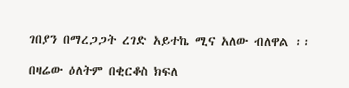ገበያን በማረጋጋት ረገድ አይተኬ ሚና አለው ብለዋል ፡፡

በዛሬው ዕለትም በቂርቆስ ክፍለ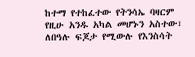ከተማ የተከፈተው የትንሳኤ ባዛርም የዚሁ አንዱ አካል መሆኑን አስተው፣ ለበዓሉ ፍጆታ የሚውሉ የእንስሳት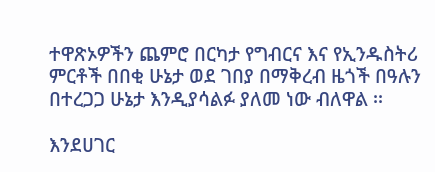ተዋጽኦዎችን ጨምሮ በርካታ የግብርና እና የኢንዱስትሪ ምርቶች በበቂ ሁኔታ ወደ ገበያ በማቅረብ ዜጎች በዓሉን በተረጋጋ ሁኔታ እንዲያሳልፉ ያለመ ነው ብለዋል ፡፡

እንደሀገር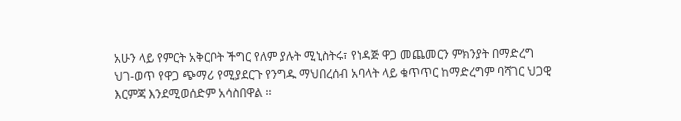አሁን ላይ የምርት አቅርቦት ችግር የለም ያሉት ሚኒስትሩ፣ የነዳጅ ዋጋ መጨመርን ምክንያት በማድረግ ህገ-ወጥ የዋጋ ጭማሪ የሚያደርጉ የንግዱ ማህበረሰብ አባላት ላይ ቁጥጥር ከማድረግም ባሻገር ህጋዊ እርምጃ እንደሚወሰድም አሳስበዋል ፡፡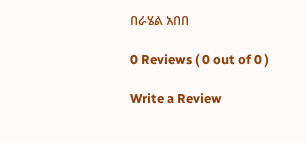በራሄል አበበ

0 Reviews ( 0 out of 0 )

Write a Review